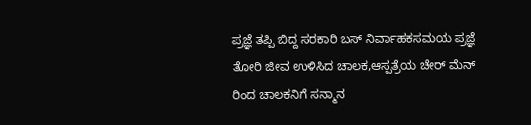ಪ್ರಜ್ಞೆ ತಪ್ಪಿ ಬಿದ್ದ ಸರಕಾರಿ ಬಸ್ ನಿರ್ವಾಹಕಸಮಯ ಪ್ರಜ್ಞೆ ತೋರಿ ಜೀವ ಉಳಿಸಿದ ಚಾಲಕ,ಆಸ್ಪತ್ರೆಯ ಚೇರ್ ಮೆನ್ ರಿಂದ ಚಾಲಕನಿಗೆ ಸನ್ಮಾನ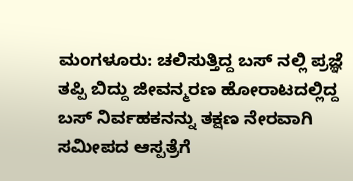ಮಂಗಳೂರು: ಚಲಿಸುತ್ತಿದ್ದ ಬಸ್ ನಲ್ಲಿ ಪ್ರಜ್ಞೆ ತಪ್ಪಿ ಬಿದ್ದು ಜೀವನ್ಮರಣ ಹೋರಾಟದಲ್ಲಿದ್ದ ಬಸ್ ನಿರ್ವಹಕನನ್ನು ತಕ್ಷಣ ನೇರವಾಗಿ ಸಮೀಪದ ಆಸ್ಪತ್ರೆಗೆ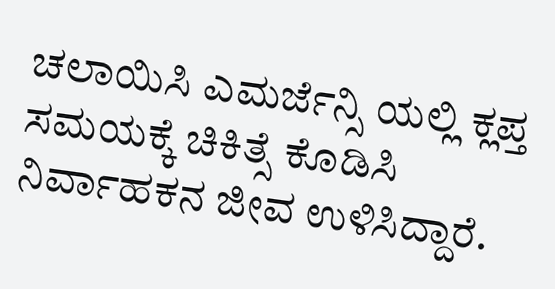ಚಲಾಯಿಸಿ ಎಮರ್ಜೆನ್ಸಿ ಯಲ್ಲಿ ಕ್ಲಪ್ತ ಸಮಯಕ್ಕೆ ಚಿಕಿತ್ಸೆ ಕೊಡಿಸಿ ನಿರ್ವಾಹಕನ ಜೀವ ಉಳಿಸಿದ್ದಾರೆ.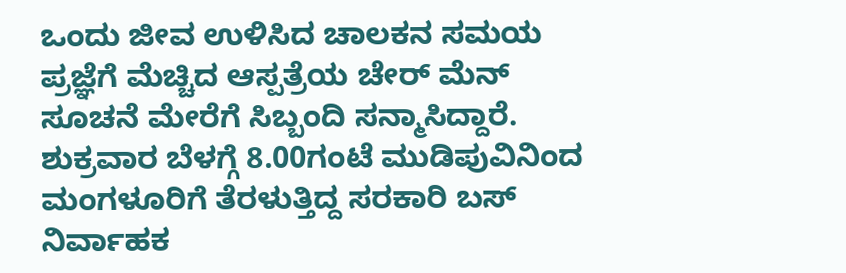ಒಂದು ಜೀವ ಉಳಿಸಿದ ಚಾಲಕನ ಸಮಯ ಪ್ರಜ್ಞೆಗೆ ಮೆಚ್ಚಿದ ಆಸ್ಪತ್ರೆಯ ಚೇರ್ ಮೆನ್ ಸೂಚನೆ ಮೇರೆಗೆ ಸಿಬ್ಬಂದಿ ಸನ್ಮಾಸಿದ್ದಾರೆ. ಶುಕ್ರವಾರ ಬೆಳಗ್ಗೆ 8.00ಗಂಟೆ ಮುಡಿಪುವಿನಿಂದ ಮಂಗಳೂರಿಗೆ ತೆರಳುತ್ತಿದ್ದ ಸರಕಾರಿ ಬಸ್ ನಿರ್ವಾಹಕ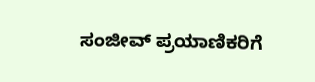ಸಂಜೀವ್ ಪ್ರಯಾಣಿಕರಿಗೆ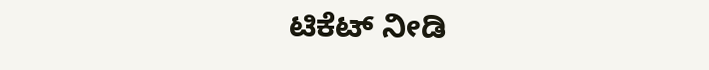ಟಿಕೆಟ್ ನೀಡಿ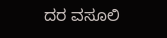ದರ ವಸೂಲಿ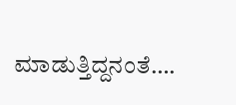ಮಾಡುತ್ತಿದ್ದನಂತೆ….